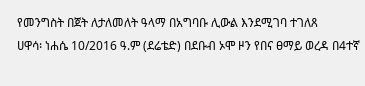የመንግስት በጀት ለታለመለት ዓላማ በአግባቡ ሊውል እንደሚገባ ተገለጸ
ሀዋሳ፡ ነሐሴ 10/2016 ዓ.ም (ደሬቴድ) በደቡብ ኦሞ ዞን የበና ፀማይ ወረዳ በ4ተኛ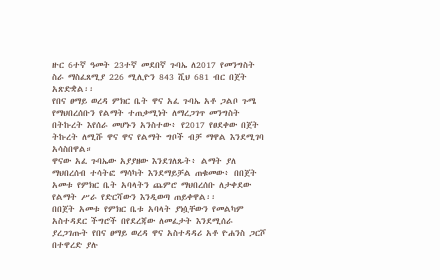ዙር 6ተኛ ዓመት 23ተኛ መደበኛ ጉባኤ ለ2017 የመንግስት ስራ ማስፈጸሚያ 226 ሚሊዮን 843 ሺህ 681 ብር በጀት አጽድቋል፡፡
የበና ፀማይ ወረዳ ምክር ቤት ዋና አፈ ጉባኤ አቶ ጋልቦ ጉሜ የማህበረሰቡን የልማት ተጠቃሚነት ለማረጋገጥ መንግስት በትኩረት እየሰራ መሆኑን አንስተው፥ የ2017 የፀደቀው በጀት ትኩረት ለሚሹ ዋና ዋና የልማት ግቦች ብቻ ማዋል እንደሚገባ አሳስበዋል።
ዋናው አፈ ጉባኤው አያያዘው እንደገለጹት፥ ልማት ያለ ማህበረሰብ ተሳትፎ ማሳካት እንደማይቻል ጠቁመው፥ በበጀት አመቱ የምክር ቤት አባላትን ጨምሮ ማህበረሰቡ ለታቀደው የልማት ሥራ የድርሻውን እንዲወጣ ጠይቀዋል፡፡
በበጀት አመቱ የምክር ቤቱ አባላት ያነሷቸውን የመልካም አስተዳደር ችግሮች በየደረጃው ለመፈታት እንደሚሰራ ያረጋገጡት የበና ፀማይ ወረዳ ዋና አስተዳዳሪ አቶ ዮሐንስ ጋርሾ በተዋረድ ያሉ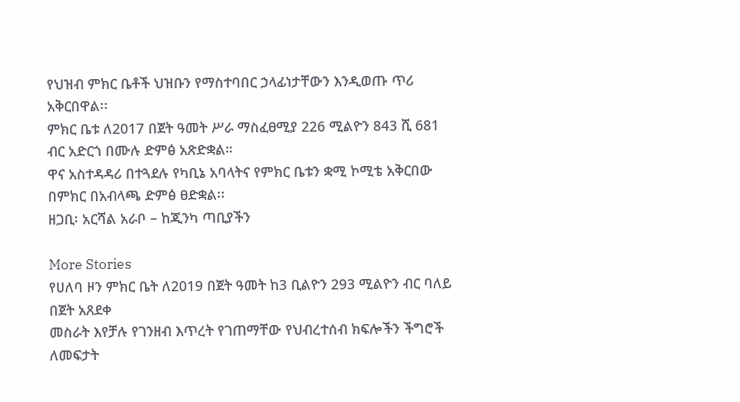የህዝብ ምክር ቤቶች ህዝቡን የማስተባበር ኃላፊነታቸውን እንዲወጡ ጥሪ አቅርበዋል፡፡
ምክር ቤቱ ለ2017 በጀት ዓመት ሥራ ማስፈፀሚያ 226 ሚልዮን 843 ሺ 681 ብር አድርጎ በሙሉ ድምፅ አጽድቋል።
ዋና አስተዳዳሪ በተጓደሉ የካቢኔ አባላትና የምክር ቤቱን ቋሚ ኮሚቴ አቅርበው በምክር በአብላጫ ድምፅ ፀድቋል፡፡
ዘጋቢ፡ አርሻል አራቦ – ከጂንካ ጣቢያችን

More Stories
የሀለባ ዞን ምክር ቤት ለ2019 በጀት ዓመት ከ3 ቢልዮን 293 ሚልዮን ብር ባለይ በጀት አጸደቀ
መስራት እየቻሉ የገንዘብ እጥረት የገጠማቸው የህብረተሰብ ክፍሎችን ችግሮች ለመፍታት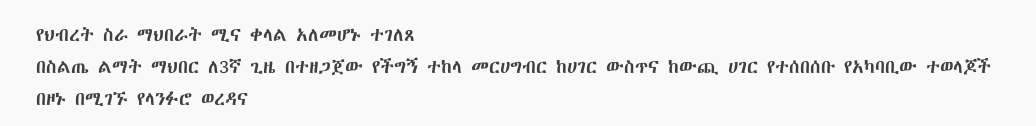የህብረት ስራ ማህበራት ሚና ቀላል አለመሆኑ ተገለጸ
በስልጤ ልማት ማህበር ለ3ኛ ጊዜ በተዘጋጀው የችግኝ ተከላ መርሀግብር ከሀገር ውስጥና ከውጪ ሀገር የተሰበሰቡ የአካባቢው ተወላጆች በዞኑ በሚገኙ የላንፉሮ ወረዳና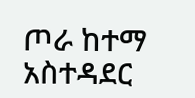ጦራ ከተማ አስተዳደር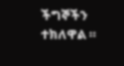ችግኞችን ተክለዋል ።